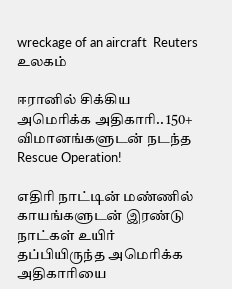wreckage of an aircraft  Reuters
உலகம்

ஈரானில் சிக்கிய அமெரிக்க அதிகாரி.. 150+ விமானங்களுடன் நடந்த Rescue Operation!

எதிரி நாட்டின் மண்ணில் காயங்களுடன் இரண்டு நாட்கள் உயிர் தப்பியிருந்த அமெரிக்க அதிகாரியை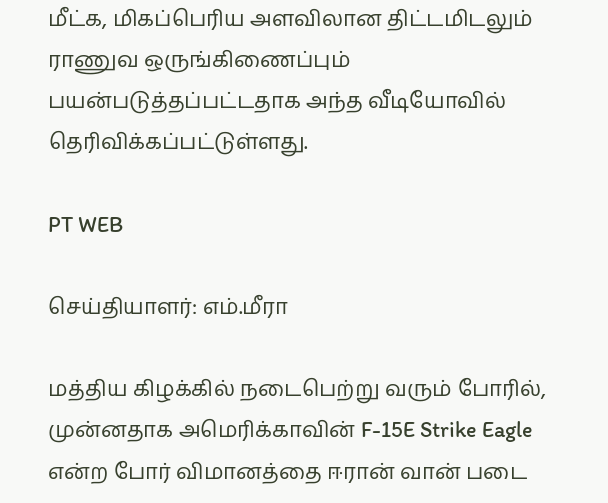மீட்க, மிகப்பெரிய அளவிலான திட்டமிடலும் ராணுவ ஒருங்கிணைப்பும் பயன்படுத்தப்பட்டதாக அந்த வீடியோவில் தெரிவிக்கப்பட்டுள்ளது.

PT WEB

செய்தியாளர்: எம்.மீரா

மத்திய கிழக்கில் நடைபெற்று வரும் போரில், முன்னதாக அமெரிக்காவின் F-15E Strike Eagle என்ற போர் விமானத்தை ஈரான் வான் படை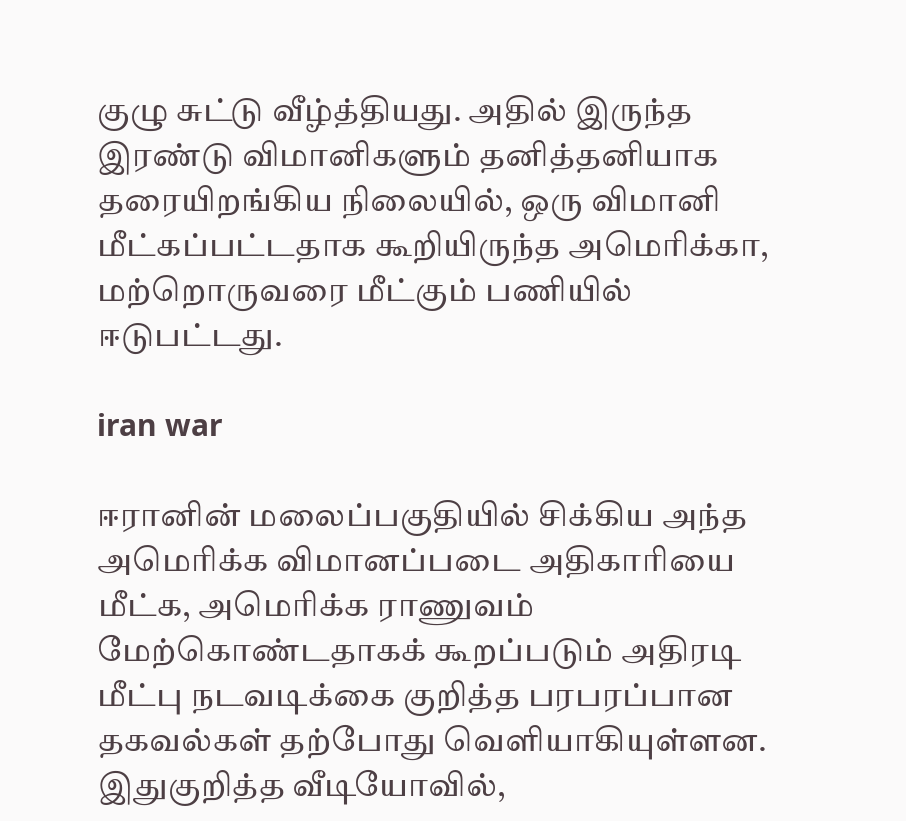குழு சுட்டு வீழ்த்தியது. அதில் இருந்த இரண்டு விமானிகளும் தனித்தனியாக தரையிறங்கிய நிலையில், ஒரு விமானி மீட்கப்பட்டதாக கூறியிருந்த அமெரிக்கா, மற்றொருவரை மீட்கும் பணியில் ஈடுபட்டது.

iran war

ஈரானின் மலைப்பகுதியில் சிக்கிய அந்த அமெரிக்க விமானப்படை அதிகாரியை மீட்க, அமெரிக்க ராணுவம் மேற்கொண்டதாகக் கூறப்படும் அதிரடி மீட்பு நடவடிக்கை குறித்த பரபரப்பான தகவல்கள் தற்போது வெளியாகியுள்ளன. இதுகுறித்த வீடியோவில்,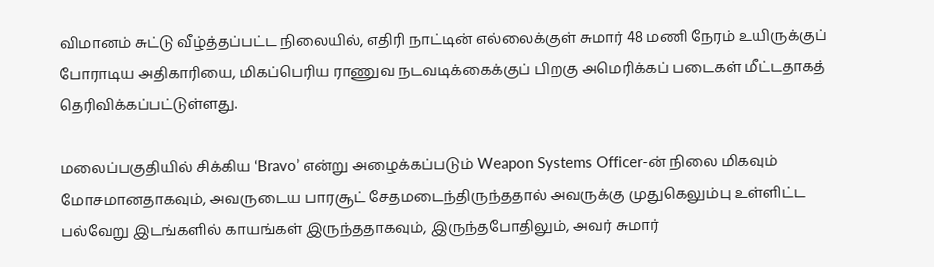விமானம் சுட்டு வீழ்த்தப்பட்ட நிலையில், எதிரி நாட்டின் எல்லைக்குள் சுமார் 48 மணி நேரம் உயிருக்குப் போராடிய அதிகாரியை, மிகப்பெரிய ராணுவ நடவடிக்கைக்குப் பிறகு அமெரிக்கப் படைகள் மீட்டதாகத் தெரிவிக்கப்பட்டுள்ளது.

மலைப்பகுதியில் சிக்கிய ‘Bravo’ என்று அழைக்கப்படும் Weapon Systems Officer-ன் நிலை மிகவும் மோசமானதாகவும், அவருடைய பாரசூட் சேதமடைந்திருந்ததால் அவருக்கு முதுகெலும்பு உள்ளிட்ட பல்வேறு இடங்களில் காயங்கள் இருந்ததாகவும், இருந்தபோதிலும், அவர் சுமார்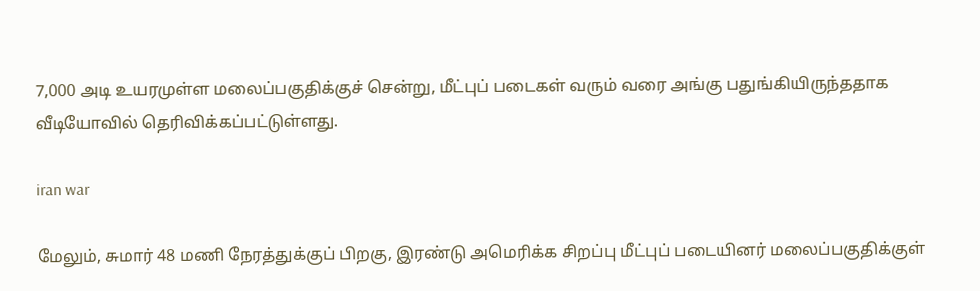7,000 அடி உயரமுள்ள மலைப்பகுதிக்குச் சென்று, மீட்புப் படைகள் வரும் வரை அங்கு பதுங்கியிருந்ததாக வீடியோவில் தெரிவிக்கப்பட்டுள்ளது.

iran war

மேலும், சுமார் 48 மணி நேரத்துக்குப் பிறகு, இரண்டு அமெரிக்க சிறப்பு மீட்புப் படையினர் மலைப்பகுதிக்குள்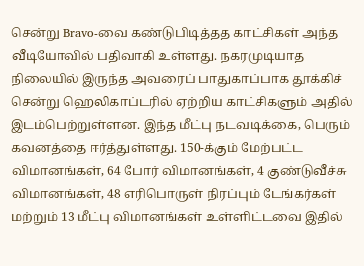சென்று Bravo-வை கண்டுபிடித்தத காட்சிகள் அந்த வீடியோவில் பதிவாகி உள்ளது. நகரமுடியாத நிலையில் இருந்த அவரைப் பாதுகாப்பாக தூக்கிச் சென்று ஹெலிகாப்டரில் ஏற்றிய காட்சிகளும் அதில் இடம்பெற்றுள்ளன. இந்த மீட்பு நடவடிக்கை, பெரும் கவனத்தை ஈர்த்துள்ளது. 150-க்கும் மேற்பட்ட விமானங்கள், 64 போர் விமானங்கள், 4 குண்டுவீச்சு விமானங்கள், 48 எரிபொருள் நிரப்பும் டேங்கர்கள் மற்றும் 13 மீட்பு விமானங்கள் உள்ளிட்டவை இதில்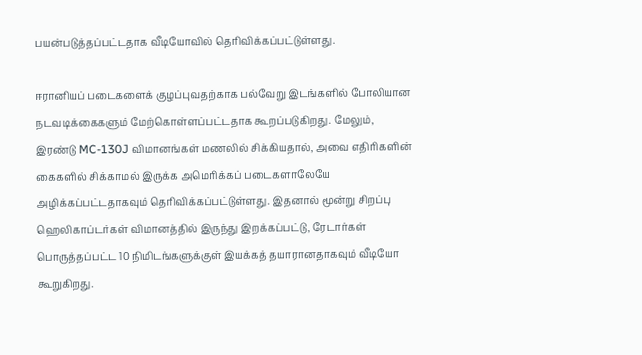பயன்படுத்தப்பட்டதாக வீடியோவில் தெரிவிக்கப்பட்டுள்ளது.

ஈரானியப் படைகளைக் குழப்புவதற்காக பல்வேறு இடங்களில் போலியான நடவடிக்கைகளும் மேற்கொள்ளப்பட்டதாக கூறப்படுகிறது. மேலும், இரண்டு MC-130J விமானங்கள் மணலில் சிக்கியதால், அவை எதிரிகளின் கைகளில் சிக்காமல் இருக்க அமெரிக்கப் படைகளாலேயே அழிக்கப்பட்டதாகவும் தெரிவிக்கப்பட்டுள்ளது. இதனால் மூன்று சிறப்பு ஹெலிகாப்டர்கள் விமானத்தில் இருந்து இறக்கப்பட்டு, ரேடார்கள் பொருத்தப்பட்ட 10 நிமிடங்களுக்குள் இயக்கத் தயாரானதாகவும் வீடியோ கூறுகிறது.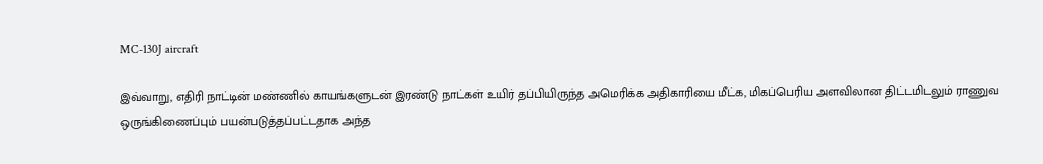MC-130J aircraft

இவ்வாறு, எதிரி நாட்டின் மண்ணில் காயங்களுடன் இரண்டு நாட்கள் உயிர் தப்பியிருந்த அமெரிக்க அதிகாரியை மீட்க, மிகப்பெரிய அளவிலான திட்டமிடலும் ராணுவ ஒருங்கிணைப்பும் பயன்படுத்தப்பட்டதாக அந்த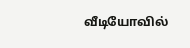வீடியோவில்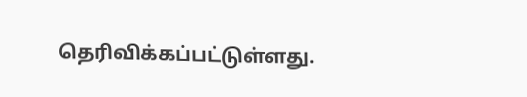தெரிவிக்கப்பட்டுள்ளது.